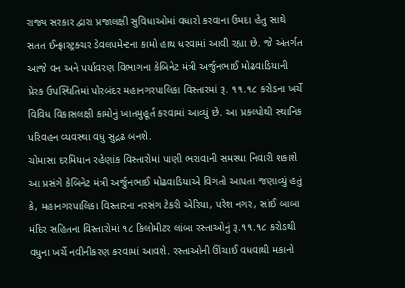રાજ્ય સરકાર દ્વારા પ્રજાલક્ષી સુવિધાઓમાં વધારો કરવાના ઉમદા હેતુ સાથે સતત ઈન્ફ્રાસ્ટ્રક્ચર ડેવલપમેન્ટના કામો હાથ ધરવામાં આવી રહ્યા છે. જે અંતર્ગત આજે વન અને પર્યાવરણ વિભાગના કેબિનેટ મંત્રી અર્જુનભાઈ મોઢવાડિયાની પ્રેરક ઉપસ્થિતિમાં પોરબંદર મહાનગરપાલિકા વિસ્તારમાં રૂ. ૧૧.૧૮ કરોડના ખર્ચે વિવિધ વિકાસલક્ષી કામોનું ખાતમુહૂર્ત કરવામાં આવ્યું છે. આ પ્રકલ્પોથી સ્થાનિક પરિવહન વ્યવસ્થા વધુ સુદ્રઢ બનશે.
ચોમાસા દરમિયાન રહેણાંક વિસ્તારોમાં પાણી ભરાવાની સમસ્યા નિવારી શકાશે
આ પ્રસંગે કેબિનેટ મંત્રી અર્જુનભાઈ મોઢવાડિયાએ વિગતો આપતા જણાવ્યું હતું કે, મહાનગરપાલિકા વિસ્તારના નરસંગ ટેકરી એરિયા, પરેશ નગર, સાંઈ બાબા મંદિર સહિતના વિસ્તારોમાં ૧૮ કિલોમીટર લાંબા રસ્તાઓનું રૂ.૧૧.૧૮ કરોડથી વધુના ખર્ચે નવીનીકરણ કરવામાં આવશે. રસ્તાઓની ઊંચાઈ વધવાથી મકાનો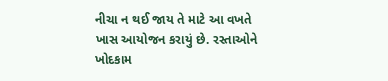નીચા ન થઈ જાય તે માટે આ વખતે ખાસ આયોજન કરાયું છે. રસ્તાઓને ખોદકામ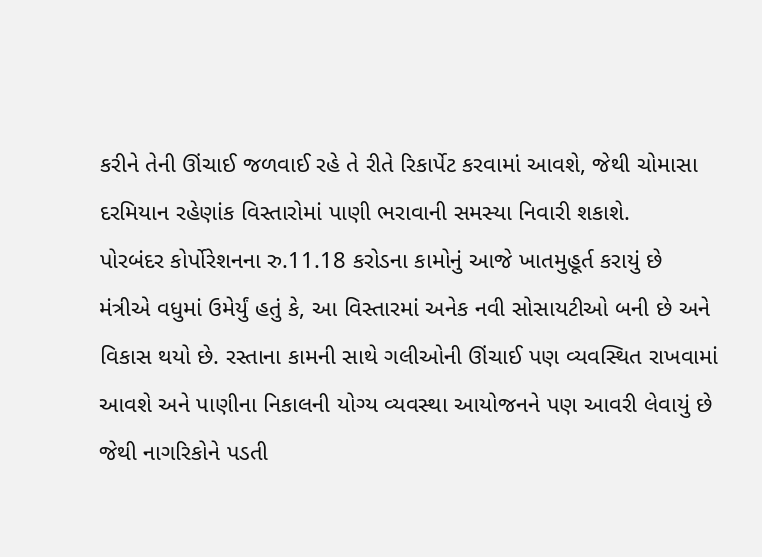કરીને તેની ઊંચાઈ જળવાઈ રહે તે રીતે રિકાર્પેટ કરવામાં આવશે, જેથી ચોમાસા દરમિયાન રહેણાંક વિસ્તારોમાં પાણી ભરાવાની સમસ્યા નિવારી શકાશે.
પોરબંદર કોર્પોરેશનના રુ.11.18 કરોડના કામોનું આજે ખાતમુહૂર્ત કરાયું છે
મંત્રીએ વધુમાં ઉમેર્યું હતું કે, આ વિસ્તારમાં અનેક નવી સોસાયટીઓ બની છે અને વિકાસ થયો છે. રસ્તાના કામની સાથે ગલીઓની ઊંચાઈ પણ વ્યવસ્થિત રાખવામાં આવશે અને પાણીના નિકાલની યોગ્ય વ્યવસ્થા આયોજનને પણ આવરી લેવાયું છે જેથી નાગરિકોને પડતી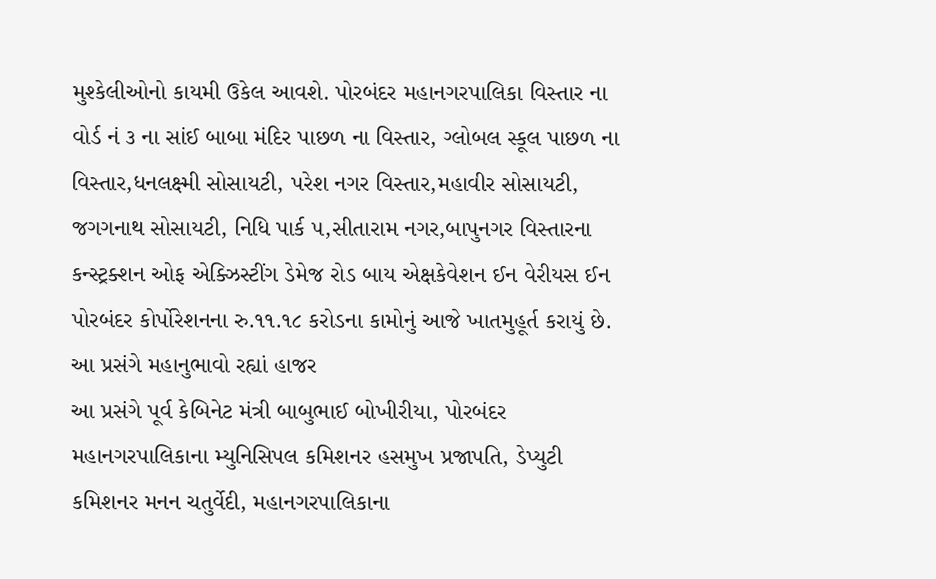મુશ્કેલીઓનો કાયમી ઉકેલ આવશે. પોરબંદર મહાનગરપાલિકા વિસ્તાર ના વોર્ડ નં ૩ ના સાંઈ બાબા મંદિર પાછળ ના વિસ્તાર, ગ્લોબલ સ્કૂલ પાછળ ના વિસ્તાર,ધનલક્ષ્મી સોસાયટી, પરેશ નગર વિસ્તાર,મહાવીર સોસાયટી, જગગનાથ સોસાયટી, નિધિ પાર્ક ૫,સીતારામ નગર,બાપુનગર વિસ્તારના કન્સ્ટ્રક્શન ઓફ એક્ઝિસ્ટીંગ ડેમેજ રોડ બાય એક્ષકેવેશન ઈન વેરીયસ ઈન પોરબંદર કોર્પોરેશનના રુ.૧૧.૧૮ કરોડના કામોનું આજે ખાતમુહૂર્ત કરાયું છે.
આ પ્રસંગે મહાનુભાવો રહ્યાં હાજર
આ પ્રસંગે પૂર્વ કેબિનેટ મંત્રી બાબુભાઈ બોખીરીયા, પોરબંદર મહાનગરપાલિકાના મ્યુનિસિપલ કમિશનર હસમુખ પ્રજાપતિ, ડેપ્યુટી કમિશનર મનન ચતુર્વેદી, મહાનગરપાલિકાના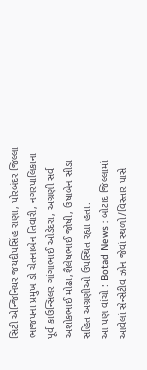સિટી એન્જિનિયર જયદીપસિંહ રાણા, પોરબંદર જિલ્લા ભાજપના પ્રમુખ ડો ચેતનાબેન તિવારી, નગરપાલિકાના પૂર્વ કાઉન્સિલર ગાંગાભાઈ ઓડેદરા, અગ્રણી સર્વ અશોકભાઈ મોઢા,શૈલેષભાઈ જોષી, ઉષાબેન સીડા સહિત અગ્રણીઓ ઉપસ્થિત રહ્યા હતા.
આ પણ વાંચો : Botad News : બોટાદ જિલ્લામાં આવેલાં સેન્સેટીવ ઝોન જેવાં સ્થળો/વિસ્તાર પાસે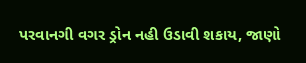પરવાનગી વગર ડ્રોન નહી ઉડાવી શકાય, જાણો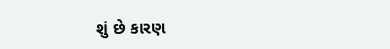શું છે કારણ